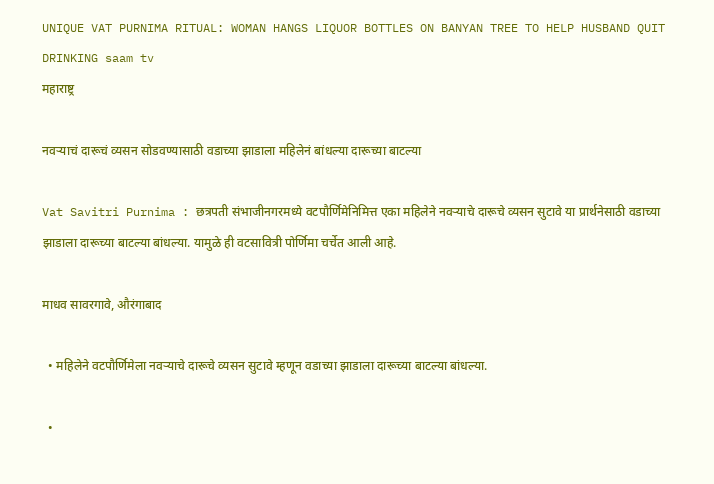UNIQUE VAT PURNIMA RITUAL: WOMAN HANGS LIQUOR BOTTLES ON BANYAN TREE TO HELP HUSBAND QUIT DRINKING saam tv
महाराष्ट्र

नवऱ्याचं दारूचं व्यसन सोडवण्यासाठी वडाच्या झाडाला महिलेनं बांधल्या दारूच्या बाटल्या

Vat Savitri Purnima : छत्रपती संभाजीनगरमध्ये वटपौर्णिमेनिमित्त एका महिलेने नवऱ्याचे दारूचे व्यसन सुटावे या प्रार्थनेसाठी वडाच्या झाडाला दारूच्या बाटल्या बांधल्या. यामुळे ही वटसावित्री पोर्णिमा चर्चेत आली आहे.

माधव सावरगावे, औरंगाबाद

  • महिलेने वटपौर्णिमेला नवऱ्याचे दारूचे व्यसन सुटावे म्हणून वडाच्या झाडाला दारूच्या बाटल्या बांधल्या.

  •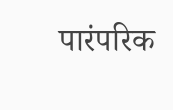पारंपरिक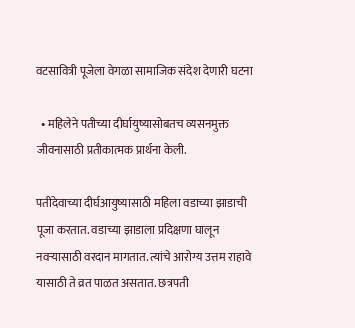वटसावित्री पूजेला वेगळा सामाजिक संदेश देणारी घटना

  • महिलेने पतीच्या दीर्घायुष्यासोबतच व्यसनमुक्त जीवनासाठी प्रतीकात्मक प्रार्थना केली.

पतीदेवाच्या दीर्घआयुष्यासाठी महिला वडाच्या झाडाची पूजा करतात. वडाच्या झाडाला प्रदिक्षणा घालून नवऱ्यासाठी वरदान मागतात. त्यांचे आरोग्य उत्तम राहावे यासाठी ते व्रत पाळत असतात. छत्रपती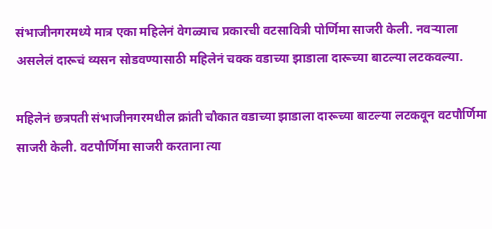संभाजीनगरमध्ये मात्र एका महिलेनं वेगळ्याच प्रकारची वटसावित्री पोर्णिमा साजरी केली. नवऱ्याला असलेलं दारूचं व्यसन सोडवण्यासाठी महिलेनं चक्क वडाच्या झाडाला दारूच्या बाटल्या लटकवल्या.

महिलेनं छत्रपती संभाजीनगरमधील क्रांती चौकात वडाच्या झाडाला दारूच्या बाटल्या लटकवून वटपौर्णिमा साजरी केली. वटपौर्णिमा साजरी करताना त्या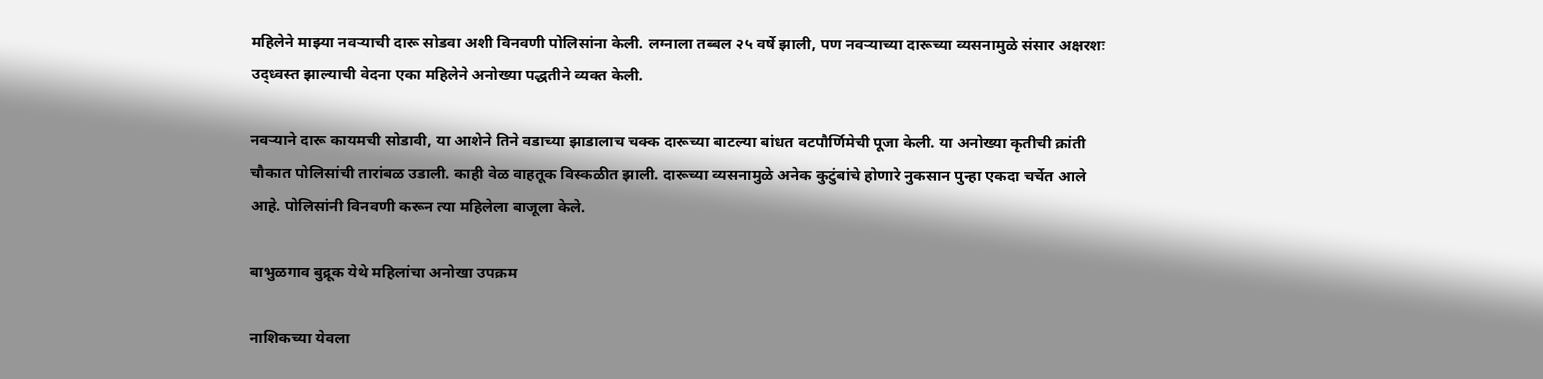महिलेने माझ्या नवऱ्याची दारू सोडवा अशी विनवणी पोलिसांना केली. लग्नाला तब्बल २५ वर्षे झाली, पण नवऱ्याच्या दारूच्या व्यसनामुळे संसार अक्षरशः उद्ध्वस्त झाल्याची वेदना एका महिलेने अनोख्या पद्धतीने व्यक्त केली.

नवऱ्याने दारू कायमची सोडावी, या आशेने तिने वडाच्या झाडालाच चक्क दारूच्या बाटल्या बांधत वटपौर्णिमेची पूजा केली. या अनोख्या कृतीची क्रांती चौकात पोलिसांची तारांबळ उडाली. काही वेळ वाहतूक विस्कळीत झाली. दारूच्या व्यसनामुळे अनेक कुटुंबांचे होणारे नुकसान पुन्हा एकदा चर्चेत आले आहे. पोलिसांनी विनवणी करून त्या महिलेला बाजूला केले.

बाभुळगाव बुद्रूक येथे महिलांचा अनोखा उपक्रम

नाशिकच्या येवला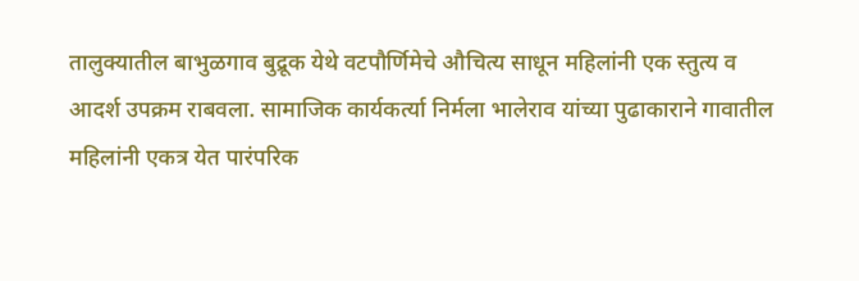तालुक्यातील बाभुळगाव बुद्रूक येथे वटपौर्णिमेचे औचित्य साधून महिलांनी एक स्तुत्य व आदर्श उपक्रम राबवला. सामाजिक कार्यकर्त्या निर्मला भालेराव यांच्या पुढाकाराने गावातील महिलांनी एकत्र येत पारंपरिक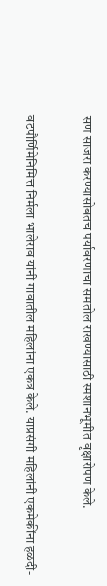सण साजरा करण्यासोबतच पर्यावरणाचा समतोल राखण्यासाठी स्मशानभूमीत वृक्षारोपण केले.

वटपौर्णिमेनिमित्त निर्मला भालेराव यांनी गावातील महिलांना एकत्र केले. याप्रसंगी महिलांनी एकमेकींना हळदी-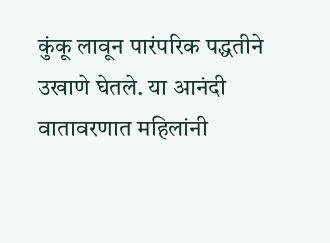कुंकू लावून पारंपरिक पद्धतीने उखाणे घेतले. या आनंदी वातावरणात महिलांनी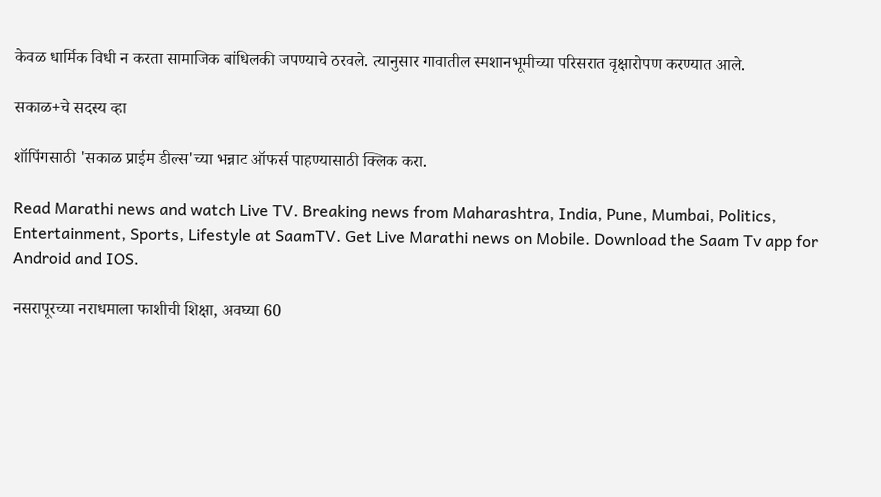केवळ धार्मिक विधी न करता सामाजिक बांधिलकी जपण्याचे ठरवले. त्यानुसार गावातील स्मशानभूमीच्या परिसरात वृक्षारोपण करण्यात आले.

सकाळ+चे सदस्य व्हा

शॉपिंगसाठी 'सकाळ प्राईम डील्स'च्या भन्नाट ऑफर्स पाहण्यासाठी क्लिक करा.

Read Marathi news and watch Live TV. Breaking news from Maharashtra, India, Pune, Mumbai, Politics, Entertainment, Sports, Lifestyle at SaamTV. Get Live Marathi news on Mobile. Download the Saam Tv app for Android and IOS.

नसरापूरच्या नराधमाला फाशीची शिक्षा, अवघ्या 60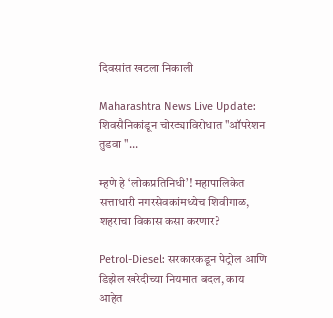दिवसांत खटला निकाली

Maharashtra News Live Update: शिवसैनिकांडून चोरट्याविरोधात "ऑपरेशन तुडवा "...

म्हणे हे ‘लोकप्रतिनिधी’! महापालिकेत सत्ताधारी नगरसेवकांमध्येच शिवीगाळ, शहराचा विकास कसा करणार?

Petrol-Diesel: सरकारकडून पेट्रोल आणि डिझेल खरेदीच्या नियमात बदल, काय आहेत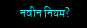नवीन नियम?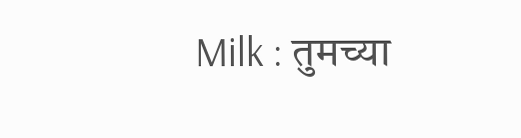Milk : तुमच्या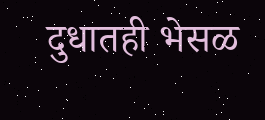दुधातही भेसळ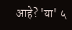आहे? 'या' ५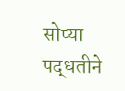सोप्या पद्धतीने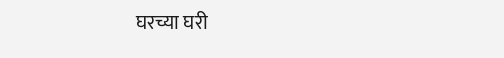घरच्या घरी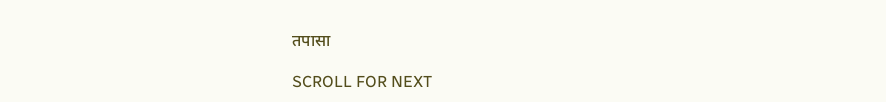तपासा

SCROLL FOR NEXT